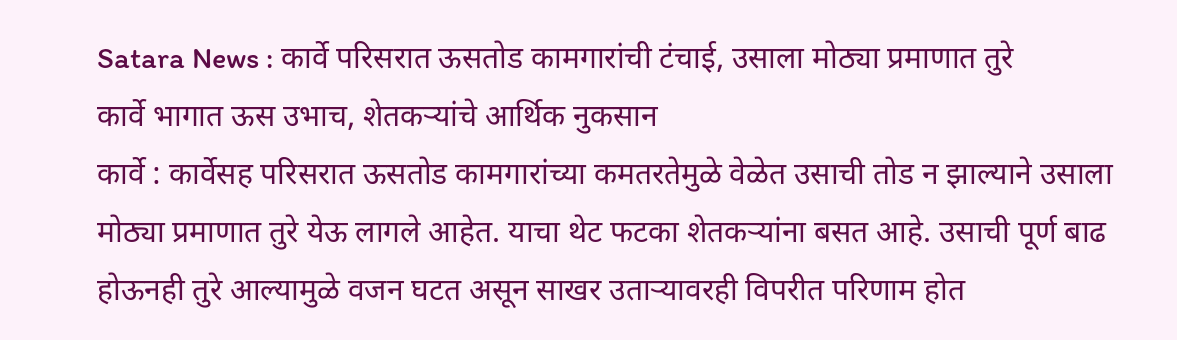Satara News : कार्वे परिसरात ऊसतोड कामगारांची टंचाई, उसाला मोठ्या प्रमाणात तुरे
कार्वे भागात ऊस उभाच, शेतकऱ्यांचे आर्थिक नुकसान
कार्वे : कार्वेसह परिसरात ऊसतोड कामगारांच्या कमतरतेमुळे वेळेत उसाची तोड न झाल्याने उसाला मोठ्या प्रमाणात तुरे येऊ लागले आहेत. याचा थेट फटका शेतकऱ्यांना बसत आहे. उसाची पूर्ण बाढ होऊनही तुरे आल्यामुळे वजन घटत असून साखर उताऱ्यावरही विपरीत परिणाम होत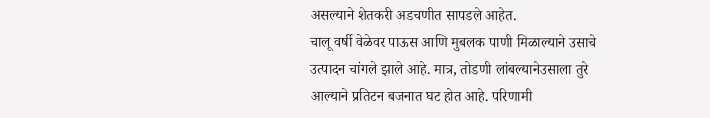असल्याने शेतकरी अडचणीत सापडले आहेत.
चालू वर्षी वेळेवर पाऊस आणि मुबलक पाणी मिळाल्याने उसाचे उत्पादन चांगले झाले आहे. मात्र, तोडणी लांबल्यानेउसाला तुरे आल्याने प्रतिटन बजनात घट होत आहे. परिणामी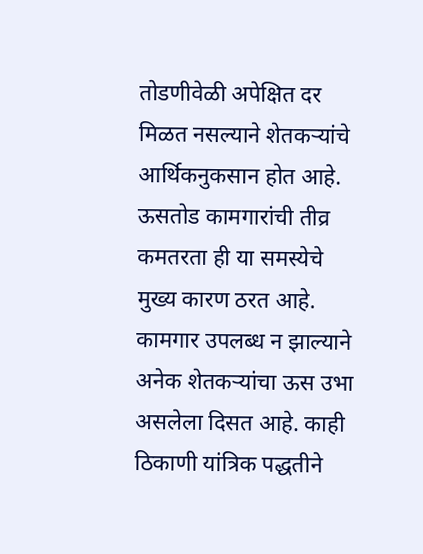तोडणीवेळी अपेक्षित दर मिळत नसल्याने शेतकऱ्यांचे आर्थिकनुकसान होत आहे. ऊसतोड कामगारांची तीव्र कमतरता ही या समस्येचे मुख्य कारण ठरत आहे.
कामगार उपलब्ध न झाल्याने अनेक शेतकऱ्यांचा ऊस उभा असलेला दिसत आहे. काही ठिकाणी यांत्रिक पद्धतीने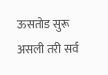ऊसतोड सुरू असली तरी सर्व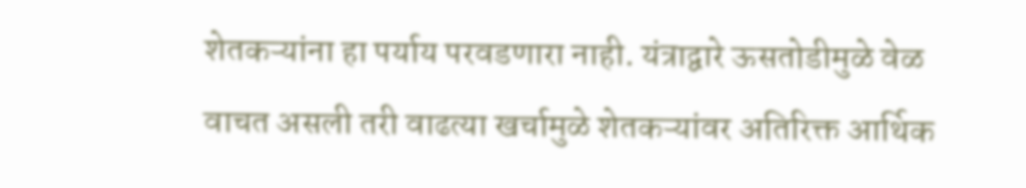शेतकऱ्यांना हा पर्याय परवडणारा नाही. यंत्राद्वारे ऊसतोडीमुळे वेळ वाचत असली तरी वाढत्या खर्चामुळे शेतकऱ्यांवर अतिरिक्त आर्थिक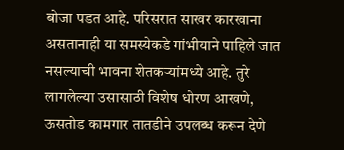बोजा पडत आहे. परिसरात साखर कारखाना असतानाही या समस्येकडे गांभीयाने पाहिले जात नसल्याची भावना शेतकऱ्यांमध्ये आहे. तुरे लागलेल्या उसासाठी विशेष धोरण आखणे, ऊसतोड कामगार तातडीने उपलब्ध करून देणे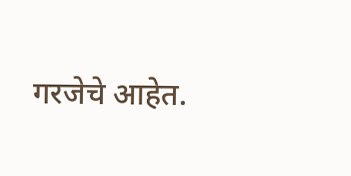गरजेचे आहेत.